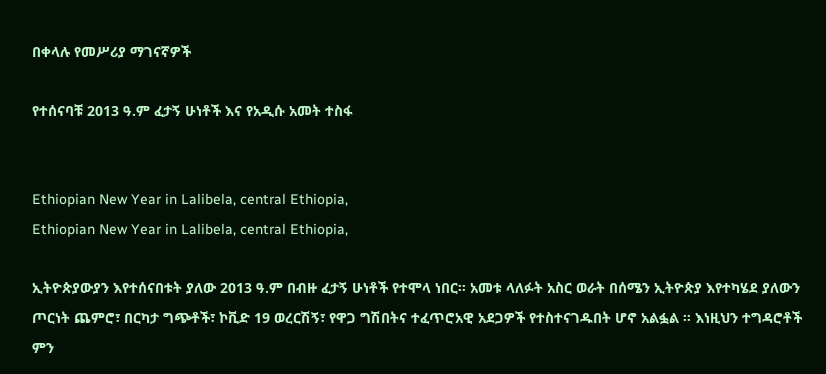በቀላሉ የመሥሪያ ማገናኛዎች

የተሰናባቹ 2013 ዓ.ም ፈታኝ ሁነቶች እና የአዲሱ አመት ተስፋ


Ethiopian New Year in Lalibela, central Ethiopia,
Ethiopian New Year in Lalibela, central Ethiopia,

ኢትዮጵያውያን እየተሰናበቱት ያለው 2013 ዓ.ም በብዙ ፈታኝ ሁነቶች የተሞላ ነበር። አመቱ ላለፉት አስር ወራት በሰሜን ኢትዮጵያ እየተካሄደ ያለውን ጦርነት ጨምሮ፣ በርካታ ግጭቶች፣ ኮቪድ 19 ወረርሽኝ፣ የዋጋ ግሽበትና ተፈጥሮአዊ አደጋዎች የተስተናገዱበት ሆኖ አልፏል ። እነዚህን ተግዳሮቶች ምን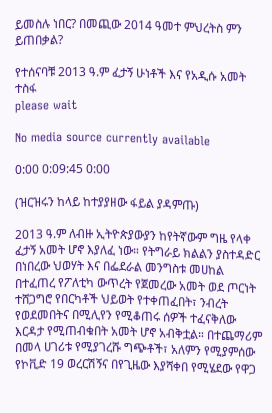ይመስሉ ነበር? በመጪው 2014 ዓመተ ምህረትስ ምን ይጠበቃል?

የተሰናባቹ 2013 ዓ.ም ፈታኝ ሁነቶች እና የአዲሱ አመት ተስፋ
please wait

No media source currently available

0:00 0:09:45 0:00

(ዝርዝሩን ከላይ ከተያያዘው ፋይል ያዳምጡ)

2013 ዓ.ም ለብዙ ኢትዮጵያውያን ከየትኛውም ግዜ የላቀ ፈታኝ አመት ሆኖ እያለፈ ነው። የትግራይ ክልልን ያስተዳድር በነበረው ህወሃት እና በፌደራል መንግስቱ መሀከል በተፈጠረ የፖለቲካ ውጥረት የጀመረው አመት ወደ ጦርነት ተሸጋግሮ የበርካቶች ህይወት የተቀጠፈበት፣ ንብረት የወደመበትና በሚሊየን የሚቆጠሩ ሰዎች ተፈናቅለው እርዳታ የሚጠብቁበት አመት ሆኖ አብቅቷል። በተጨማሪም በመላ ሀገሪቱ የሚያገረሹ ግጭቶች፣ አለምን የሚያምሰው የኮቪድ 19 ወረርሽኝና በየጊዜው እያሻቀበ የሚሄደው የዋጋ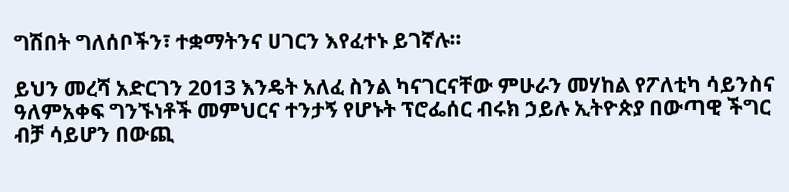ግሽበት ግለሰቦችን፣ ተቋማትንና ሀገርን እየፈተኑ ይገኛሉ።

ይህን መረሻ አድርገን 2013 እንዴት አለፈ ስንል ካናገርናቸው ምሁራን መሃከል የፖለቲካ ሳይንስና ዓለምአቀፍ ግንኙነቶች መምህርና ተንታኝ የሆኑት ፕሮፌሰር ብሩክ ኃይሉ ኢትዮጵያ በውጣዊ ችግር ብቻ ሳይሆን በውጪ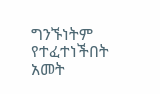ግንኙነትም የተፈተነችበት አመት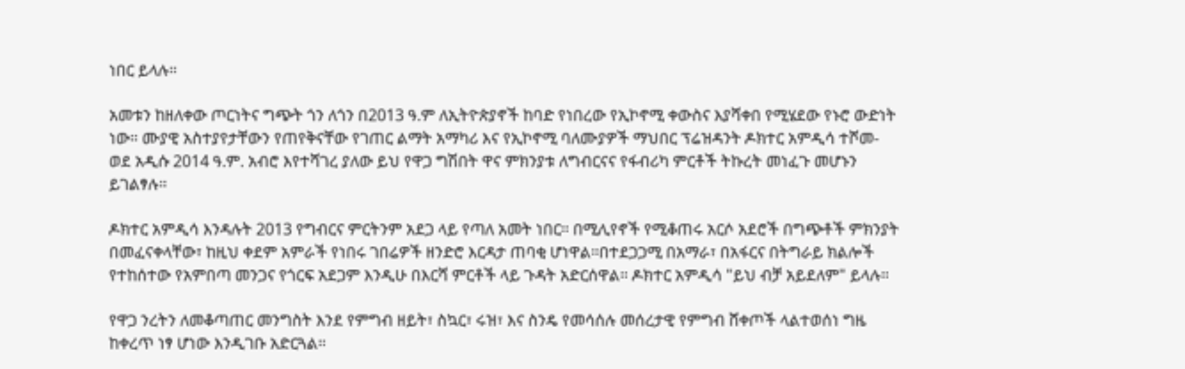ነበር ይላሉ።

አመቱን ከዘለቀው ጦርነትና ግጭት ጎን ለጎን በ2013 ዓ.ም ለኢትዮጵያኖች ከባድ የነበረው የኢኮኖሚ ቀውስና እያሻቀበ የሚሄደው የኑሮ ውድነት ነው። ሙያዊ አስተያየታቸውን የጠየቅናቸው የገጠር ልማት አማካሪ እና የኢኮኖሚ ባለሙያዎች ማህበር ፕሬዝዳንት ዶክተር አምዲሳ ተሾመ- ወደ አዲሱ 2014 ዓ.ም. አብሮ እየተሻገረ ያለው ይህ የዋጋ ግሽበት ዋና ምክንያቱ ለግብርናና የፋብሪካ ምርቶች ትኩረት መነፈጉ መሆኑን ይገልፃሉ።

ዶክተር አምዲሳ እንዳሉት 2013 የግብርና ምርትንም አደጋ ላይ የጣለ አመት ነበር። በሚሊየኖች የሚቆጠሩ አርሶ አደሮች በግጭቶች ምክንያት በመፈናቀላቸው፣ ከዚህ ቀደም አምራች የነበሩ ገበሬዎች ዘንድሮ እርዳታ ጠባቂ ሆነዋል።በተደጋጋሚ በአማራ፣ በአፋርና በትግራይ ክልሎች የተከሰተው የአምበጣ መንጋና የጎርፍ አደጋም እንዲሁ በእርሻ ምርቶች ላይ ጉዳት አድርሰዋል። ዶክተር አምዲሳ "ይህ ብቻ አይደለም" ይላሉ።

የዋጋ ንረትን ለመቆጣጠር መንግስት እንደ የምግብ ዘይት፣ ስኳር፣ ሩዝ፣ እና ስንዴ የመሳሰሉ መሰረታዊ የምግብ ሸቀጦች ላልተወሰነ ግዜ ከቀረጥ ነፃ ሆነው እንዲገቡ አድርጓል።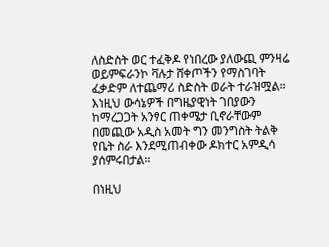ለስድስት ወር ተፈቅዶ የነበረው ያለውጪ ምንዛሬ ወይምፍራንኮ ቫሉታ ሸቀጦችን የማስገባት ፈቃድም ለተጨማሪ ስድስት ወራት ተራዝሟል። እነዚህ ውሳኔዎች በግዜያዊነት ገበያውን ከማረጋጋት አንፃር ጠቀሜታ ቢኖራቸውም በመጪው አዲስ አመት ግን መንግስት ትልቅ የቤት ስራ እንደሚጠብቀው ዶክተር አምዲሳ ያሰምሩበታል።

በነዚህ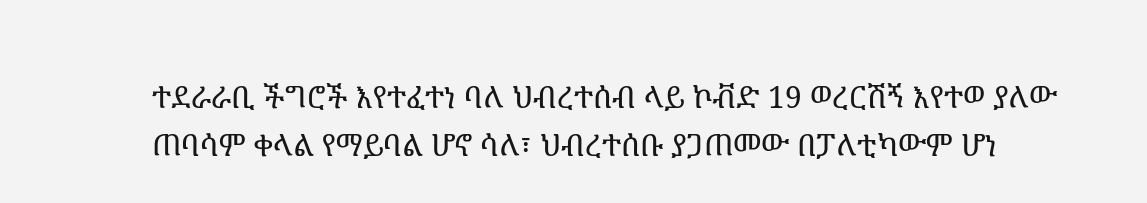ተደራራቢ ችግሮች እየተፈተነ ባለ ህብረተሰብ ላይ ኮቭድ 19 ወረርሽኝ እየተወ ያለው ጠባሳም ቀላል የማይባል ሆኖ ሳለ፣ ህብረተሰቡ ያጋጠመው በፓለቲካውም ሆነ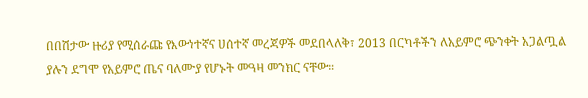በበሽታው ዙሪያ የሚሰራጩ የእውነተኛና ሀሰተኛ መረጃዎች መደበላለቅ፣ 2013 በርካቶችን ለአይምሮ ጭንቀት አጋልጧል ያሉን ደግሞ የአይምሮ ጤና ባለሙያ የሆኑት መዓዛ መንክር ናቸው።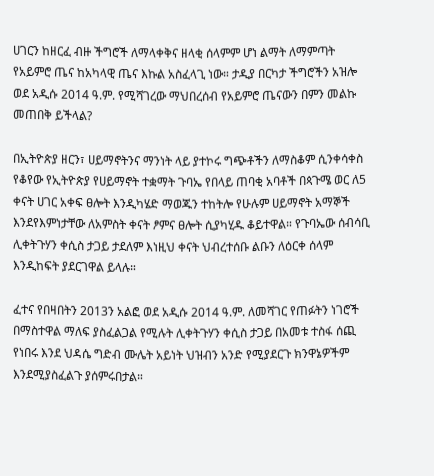ሀገርን ከዘርፈ ብዙ ችግሮች ለማላቀቅና ዘላቂ ሰላምም ሆነ ልማት ለማምጣት የአይምሮ ጤና ከአካላዊ ጤና እኩል አስፈላጊ ነው። ታዲያ በርካታ ችግሮችን አዝሎ ወደ አዲሱ 2014 ዓ.ም. የሚሻገረው ማህበረሰብ የአይምሮ ጤናውን በምን መልኩ መጠበቅ ይችላል?

በኢትዮጵያ ዘርን፣ ሀይማኖትንና ማንነት ላይ ያተኮሩ ግጭቶችን ለማስቆም ሲንቀሳቀስ የቆየው የኢትዮጵያ የሀይማኖት ተቋማት ጉባኤ የበላይ ጠባቂ አባቶች በጳጉሜ ወር ለ5 ቀናት ሀገር አቀፍ ፀሎት እንዲካሄድ ማወጁን ተከትሎ የሁሉም ሀይማኖት አማኞች እንደየእምነታቸው ለአምስት ቀናት ፆምና ፀሎት ሲያካሂዱ ቆይተዋል። የጉባኤው ሰብሳቢ ሊቀትጉሃን ቀሲስ ታጋይ ታደለም እነዚህ ቀናት ህብረተሰቡ ልቡን ለዕርቀ ሰላም እንዲከፍት ያደርገዋል ይላሉ።

ፈተና የበዛበትን 2013ን አልፎ ወደ አዲሱ 2014 ዓ.ም. ለመሻገር የጠፉትን ነገሮች በማስተዋል ማለፍ ያስፈልጋል የሚሉት ሊቀትጉሃን ቀሲስ ታጋይ በአመቱ ተስፋ ሰጪ የነበሩ እንደ ህዳሴ ግድብ ሙሌት አይነት ህዝብን አንድ የሚያደርጉ ክንዋኔዎችም እንደሚያስፈልጉ ያሰምሩበታል።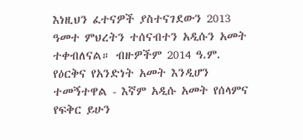እነዚህን ፈተናዎች ያስተናገደውን 2013 ዓመተ ምህረትን ተሰናብተን አዲሱን አመት ተቀብለናል። ብዙዎችም 2014 ዓ.ም. የዕርቅና የአንድነት አመት እንዲሆን ተመኝተዋል - እኛም አዲሱ አመት የሰላምና የፍቅር ይሁን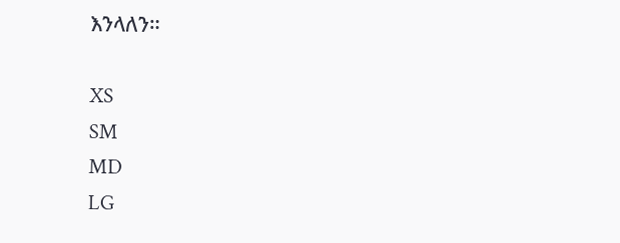እንላለን።

XS
SM
MD
LG